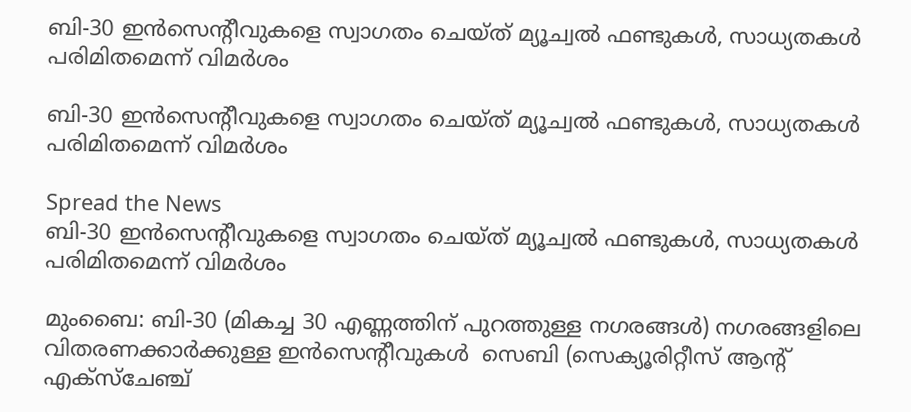ബി-30 ഇന്‍സെന്റീവുകളെ സ്വാഗതം ചെയ്ത് മ്യൂച്വല്‍ ഫണ്ടുകള്‍, സാധ്യതകള്‍ പരിമിതമെന്ന് വിമര്‍ശം

ബി-30 ഇന്‍സെന്റീവുകളെ സ്വാഗതം ചെയ്ത് മ്യൂച്വല്‍ ഫണ്ടുകള്‍, സാധ്യതകള്‍ പരിമിതമെന്ന് വിമര്‍ശം

Spread the News
ബി-30 ഇന്‍സെന്റീവുകളെ സ്വാഗതം ചെയ്ത് മ്യൂച്വല്‍ ഫണ്ടുകള്‍, സാധ്യതകള്‍ പരിമിതമെന്ന് വിമര്‍ശം

മുംബൈ: ബി-30 (മികച്ച 30 എണ്ണത്തിന് പുറത്തുള്ള നഗരങ്ങള്‍) നഗരങ്ങളിലെ വിതരണക്കാര്‍ക്കുള്ള ഇന്‍സെന്റീവുകള്‍  സെബി (സെക്യൂരിറ്റീസ് ആന്റ് എക്‌സ്‌ചേഞ്ച്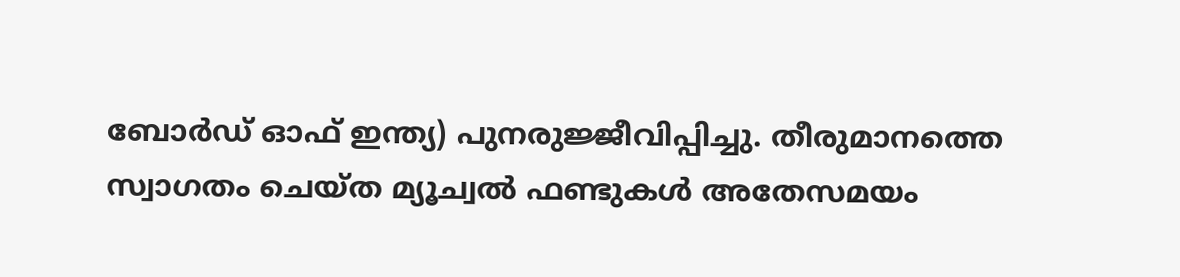ബോര്‍ഡ് ഓഫ് ഇന്ത്യ) പുനരുജ്ജീവിപ്പിച്ചു. തീരുമാനത്തെ സ്വാഗതം ചെയ്ത മ്യൂച്വല്‍ ഫണ്ടുകള്‍ അതേസമയം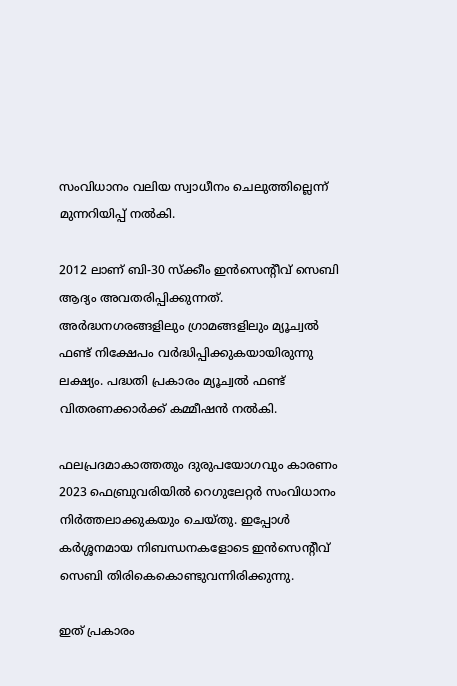സംവിധാനം വലിയ സ്വാധീനം ചെലുത്തില്ലെന്ന് മുന്നറിയിപ്പ് നല്‍കി.

2012 ലാണ് ബി-30 സ്‌ക്കീം ഇന്‍സെന്റീവ് സെബി ആദ്യം അവതരിപ്പിക്കുന്നത്. അര്‍ദ്ധനഗരങ്ങളിലും ഗ്രാമങ്ങളിലും മ്യൂച്വല്‍ ഫണ്ട് നിക്ഷേപം വര്‍ദ്ധിപ്പിക്കുകയായിരുന്നു ലക്ഷ്യം. പദ്ധതി പ്രകാരം മ്യൂച്വല്‍ ഫണ്ട് വിതരണക്കാര്‍ക്ക് കമ്മീഷന്‍ നല്‍കി.

ഫലപ്രദമാകാത്തതും ദുരുപയോഗവും കാരണം 2023 ഫെബ്രുവരിയില്‍ റെഗുലേറ്റര്‍ സംവിധാനം നിര്‍ത്തലാക്കുകയും ചെയ്തു. ഇപ്പോള്‍ കര്‍ശ്ശനമായ നിബന്ധനകളോടെ ഇന്‍സെന്റീവ് സെബി തിരികെകൊണ്ടുവന്നിരിക്കുന്നു.

ഇത് പ്രകാരം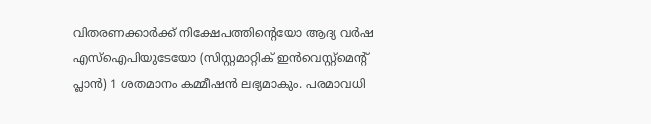വിതരണക്കാര്‍ക്ക് നിക്ഷേപത്തിന്റെയോ ആദ്യ വര്‍ഷ എസ്‌ഐപിയുടേയോ (സിസ്റ്റമാറ്റിക് ഇന്‍വെസ്റ്റ്‌മെന്റ് പ്ലാന്‍) 1 ശതമാനം കമ്മീഷന്‍ ലഭ്യമാകും. പരമാവധി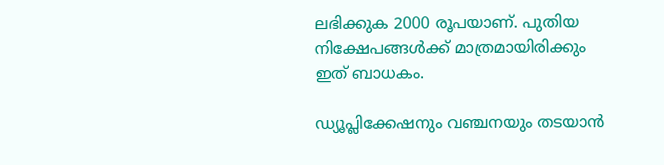ലഭിക്കുക 2000 രൂപയാണ്. പുതിയ നിക്ഷേപങ്ങള്‍ക്ക് മാത്രമായിരിക്കും ഇത് ബാധകം.

ഡ്യൂപ്ലിക്കേഷനും വഞ്ചനയും തടയാന്‍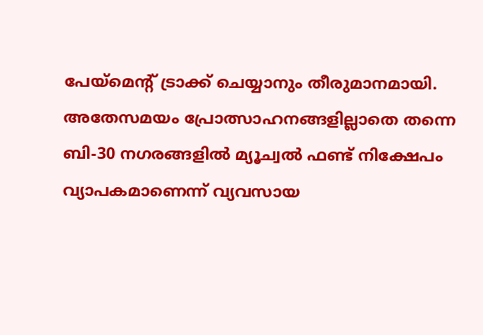പേയ്‌മെന്റ് ട്രാക്ക് ചെയ്യാനും തീരുമാനമായി. അതേസമയം പ്രോത്സാഹനങ്ങളില്ലാതെ തന്നെ ബി-30 നഗരങ്ങളില്‍ മ്യൂച്വല്‍ ഫണ്ട് നിക്ഷേപം വ്യാപകമാണെന്ന് വ്യവസായ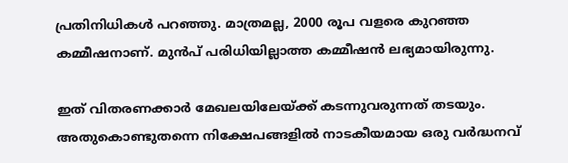പ്രതിനിധികള്‍ പറഞ്ഞു. മാത്രമല്ല, 2000 രൂപ വളരെ കുറഞ്ഞ കമ്മീഷനാണ്. മുന്‍പ് പരിധിയില്ലാത്ത കമ്മീഷന്‍ ലഭ്യമായിരുന്നു.

ഇത് വിതരണക്കാര്‍ മേഖലയിലേയ്ക്ക് കടന്നുവരുന്നത് തടയും. അതുകൊണ്ടുതന്നെ നിക്ഷേപങ്ങളില്‍ നാടകീയമായ ഒരു വര്‍ദ്ധനവ്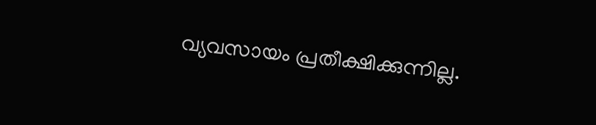വ്യവസായം പ്രതീക്ഷിക്കുന്നില്ല.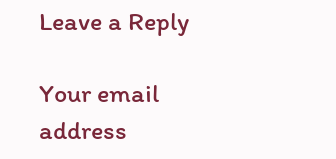Leave a Reply

Your email address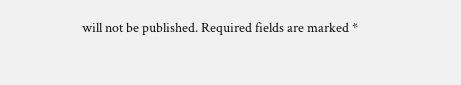will not be published. Required fields are marked *